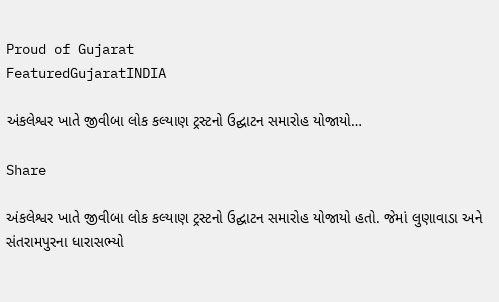Proud of Gujarat
FeaturedGujaratINDIA

અંકલેશ્વર ખાતે જીવીબા લોક કલ્યાણ ટ્રસ્ટનો ઉદ્ઘાટન સમારોહ યોજાયો…

Share

અંકલેશ્વર ખાતે જીવીબા લોક કલ્યાણ ટ્રસ્ટનો ઉદ્ઘાટન સમારોહ યોજાયો હતો. જેમાં લુણાવાડા અને સંતરામપુરના ધારાસભ્યો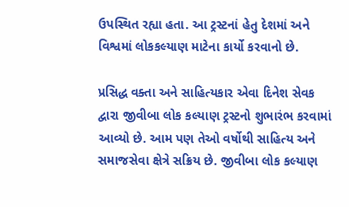ઉપસ્થિત રહ્યા હતા. આ ટ્રસ્ટનાં હેતુ દેશમાં અને વિશ્વમાં લોકકલ્યાણ માટેના કાર્યો કરવાનો છે.

પ્રસિદ્ધ વક્તા અને સાહિત્યકાર એવા દિનેશ સેવક દ્વારા જીવીબા લોક કલ્યાણ ટ્રસ્ટનો શુભારંભ કરવામાં આવ્યો છે. આમ પણ તેઓ વર્ષોથી સાહિત્ય અને સમાજસેવા ક્ષેત્રે સક્રિય છે. જીવીબા લોક કલ્યાણ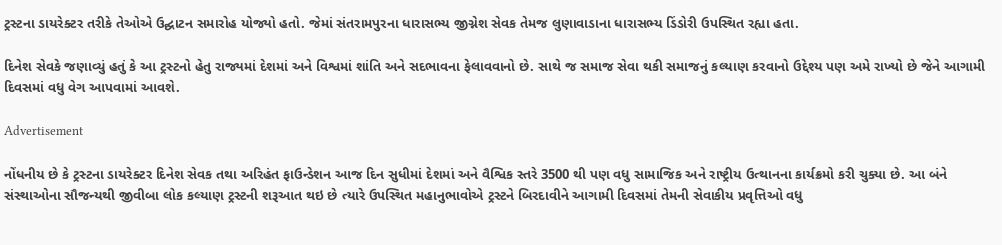ટ્રસ્ટના ડાયરેક્ટર તરીકે તેઓએ ઉદ્ઘાટન સમારોહ યોજ્યો હતો. જેમાં સંતરામપુરના ધારાસભ્ય જીગ્નેશ સેવક તેમજ લુણાવાડાના ધારાસભ્ય ડિંડોરી ઉપસ્થિત રહ્યા હતા.

દિનેશ સેવકે જણાવ્યું હતું કે આ ટ્રસ્ટનો હેતુ રાજ્યમાં દેશમાં અને વિશ્વમાં શાંતિ અને સદભાવના ફેલાવવાનો છે. સાથે જ સમાજ સેવા થકી સમાજનું કલ્યાણ કરવાનો ઉદ્દેશ્ય પણ અમે રાખ્યો છે જેને આગામી દિવસમાં વધુ વેગ આપવામાં આવશે.

Advertisement

નોંધનીય છે કે ટ્રસ્ટના ડાયરેક્ટર દિનેશ સેવક તથા અરિહંત ફાઉન્ડેશન આજ દિન સુધીમાં દેશમાં અને વૈશ્વિક સ્તરે 3500 થી પણ વધુ સામાજિક અને રાષ્ટ્રીય ઉત્થાનના કાર્યક્રમો કરી ચુક્યા છે. આ બંને સંસ્થાઓના સૌજન્યથી જીવીબા લોક કલ્યાણ ટ્રસ્ટની શરૂઆત થઇ છે ત્યારે ઉપસ્થિત મહાનુભાવોએ ટ્રસ્ટને બિરદાવીને આગામી દિવસમાં તેમની સેવાકીય પ્રવૃત્તિઓ વધુ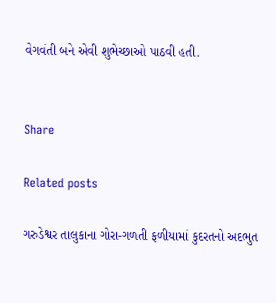વેગવંતી બને એવી શુભેચ્છાઓ પાઠવી હતી.


Share

Related posts

ગરુડેશ્વર તાલુકાના ગોરા-ગળતી ફળીયામાં કુદરતનો અદભુત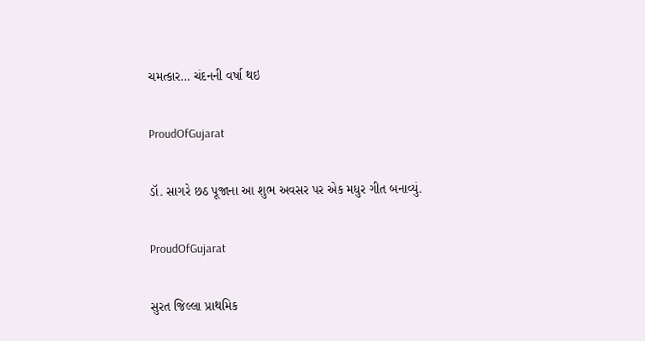ચમત્કાર… ચંદનની વર્ષા થઇ

ProudOfGujarat

ડૉ. સાગરે છઠ પૂજાના આ શુભ અવસર પર એક મધુર ગીત બનાવ્યું.

ProudOfGujarat

સુરત જિલ્લા પ્રાથમિક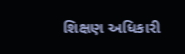શિક્ષણ અધિકારી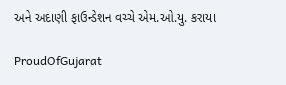અને અદાણી ફાઉન્ડેશન વચ્ચે એમ.ઓ.યુ. કરાયા

ProudOfGujarat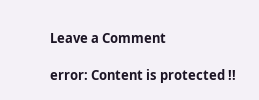Leave a Comment

error: Content is protected !!